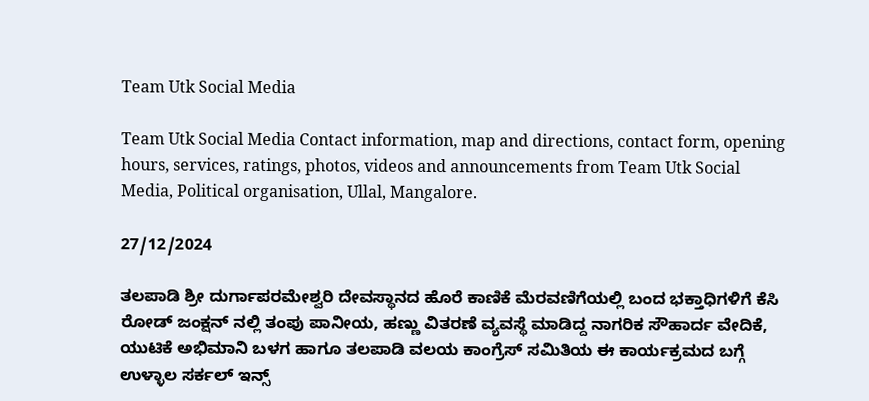Team Utk Social Media

Team Utk Social Media Contact information, map and directions, contact form, opening hours, services, ratings, photos, videos and announcements from Team Utk Social Media, Political organisation, Ullal, Mangalore.

27/12/2024

ತಲಪಾಡಿ ಶ್ರೀ ದುರ್ಗಾಪರಮೇಶ್ವರಿ ದೇವಸ್ಥಾನದ ಹೊರೆ ಕಾಣಿಕೆ ಮೆರವಣಿಗೆಯಲ್ಲಿ ಬಂದ ಭಕ್ತಾಧಿಗಳಿಗೆ ಕೆಸಿ ರೋಡ್ ಜಂಕ್ಷನ್ ನಲ್ಲಿ ತಂಪು ಪಾನೀಯ, ಹಣ್ಣು ವಿತರಣೆ ವ್ಯವಸ್ಥೆ ಮಾಡಿದ್ದ ನಾಗರಿಕ ಸೌಹಾರ್ದ ವೇದಿಕೆ, ಯುಟಿಕೆ ಅಭಿಮಾನಿ ಬಳಗ ಹಾಗೂ ತಲಪಾಡಿ ವಲಯ ಕಾಂಗ್ರೆಸ್ ಸಮಿತಿಯ ಈ ಕಾರ್ಯಕ್ರಮದ ಬಗ್ಗೆ ಉಳ್ಳಾಲ ಸರ್ಕಲ್ ಇನ್ಸ್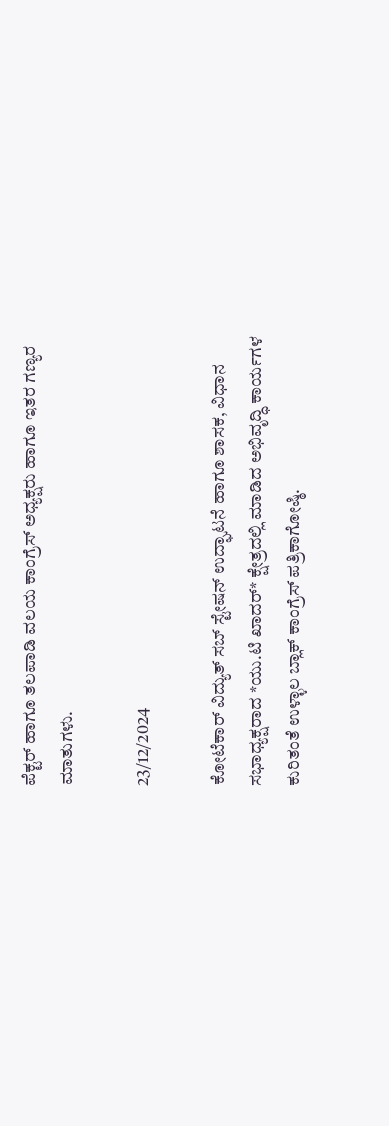ಪೆಕ್ಟರ್ ಹಾಗೂ ತಲಪಾಡಿ ವಲಯ ಕಾಂಗ್ರೆಸ್ ಅಧ್ಯಕ್ಷರು ಹಾಗೂ ಇತರ ಗಣ್ಯರ ಮಾತುಗಳು.

23/12/2024

ಕೋಟೆಕಾರ್ ವಿದ್ಯುತ್ ಸಬ್ ಸ್ಟೇಷನ್ ಉದ್ಘಾಟನೆ ಹಾಗೂ ಶಾಸಕ, ವಿಧಾನ ಸಭಾಧ್ಯಕ್ಷರಾದ *ಯು.ಟಿ ಖಾದರ್* ಕ್ಷೇತ್ರದಲ್ಲಿ ಮಾಡಿದ ಅಭಿವೃದ್ಧಿ ಕಾರ್ಯಗಳ ಕುರಿತಂತೆ ಉಳ್ಳಾಲ ಬ್ಲಾಕ್ ಕಾಂಗ್ರೆಸ್ ಪತ್ರಿಕಾಗೋಷ್ಠಿ.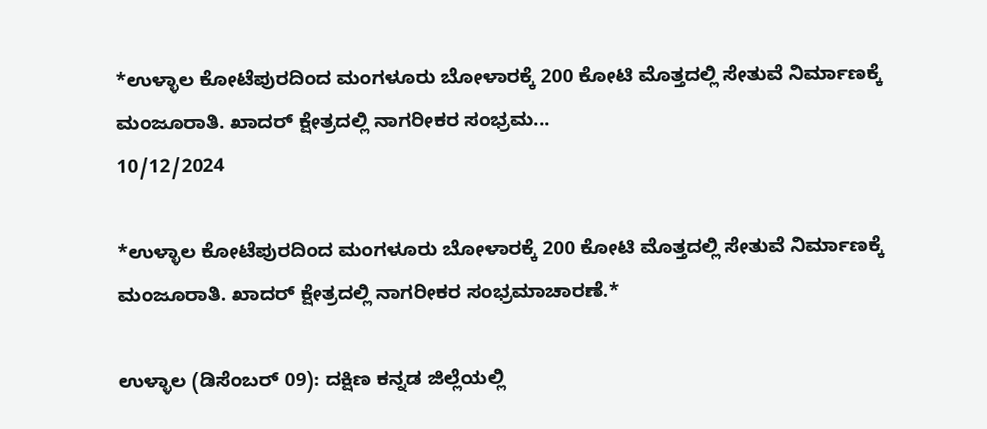*ಉಳ್ಳಾಲ ಕೋಟೆಪುರದಿಂದ ಮಂಗಳೂರು ಬೋಳಾರಕ್ಕೆ 200 ಕೋಟಿ ಮೊತ್ತದಲ್ಲಿ ಸೇತುವೆ ನಿರ್ಮಾಣಕ್ಕೆ ಮಂಜೂರಾತಿ. ಖಾದರ್ ಕ್ಷೇತ್ರದಲ್ಲಿ ನಾಗರೀಕರ ಸಂಭ್ರಮ...
10/12/2024

*ಉಳ್ಳಾಲ ಕೋಟೆಪುರದಿಂದ ಮಂಗಳೂರು ಬೋಳಾರಕ್ಕೆ 200 ಕೋಟಿ ಮೊತ್ತದಲ್ಲಿ ಸೇತುವೆ ನಿರ್ಮಾಣಕ್ಕೆ ಮಂಜೂರಾತಿ. ಖಾದರ್ ಕ್ಷೇತ್ರದಲ್ಲಿ ನಾಗರೀಕರ ಸಂಭ್ರಮಾಚಾರಣೆ.*

ಉಳ್ಳಾಲ (ಡಿಸೆಂಬರ್ 09): ದಕ್ಷಿಣ ಕನ್ನಡ ಜಿಲ್ಲೆಯಲ್ಲಿ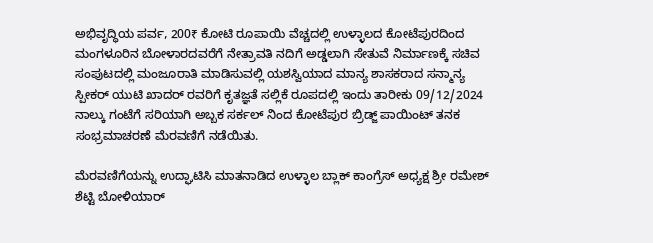ಅಭಿವೃದ್ಧಿಯ ಪರ್ವ, 200₹ ಕೋಟಿ ರೂಪಾಯಿ ವೆಚ್ಚದಲ್ಲಿ ಉಳ್ಳಾಲದ ಕೋಟೆಪುರದಿಂದ ಮಂಗಳೂರಿನ ಬೋಳಾರದವರೆಗೆ ನೇತ್ರಾವತಿ ನದಿಗೆ ಅಡ್ಡಲಾಗಿ ಸೇತುವೆ ನಿರ್ಮಾಣಕ್ಕೆ ಸಚಿವ ಸಂಪುಟದಲ್ಲಿ ಮಂಜೂರಾತಿ ಮಾಡಿಸುವಲ್ಲಿ ಯಶಸ್ವಿಯಾದ ಮಾನ್ಯ ಶಾಸಕರಾದ ಸನ್ಮಾನ್ಯ ಸ್ಪೀಕರ್ ಯುಟಿ ಖಾದರ್ ರವರಿಗೆ ಕೃತಜ್ಞತೆ ಸಲ್ಲಿಕೆ ರೂಪದಲ್ಲಿ ಇಂದು ತಾರೀಕು 09/12/2024 ನಾಲ್ಕು ಗಂಟೆಗೆ ಸರಿಯಾಗಿ ಅಬ್ಬಕ ಸರ್ಕಲ್ ನಿಂದ ಕೋಟೆಪುರ ಬ್ರಿಡ್ಜ್ ಪಾಯಿಂಟ್ ತನಕ ಸಂಭ್ರಮಾಚರಣೆ ಮೆರವಣಿಗೆ ನಡೆಯಿತು.

ಮೆರವಣಿಗೆಯನ್ನು ಉದ್ಘಾಟಿಸಿ ಮಾತನಾಡಿದ ಉಳ್ಳಾಲ ಬ್ಲಾಕ್ ಕಾಂಗ್ರೆಸ್ ಅಧ್ಯಕ್ಷ ಶ್ರೀ ರಮೇಶ್ ಶೆಟ್ಟಿ ಬೋಳಿಯಾರ್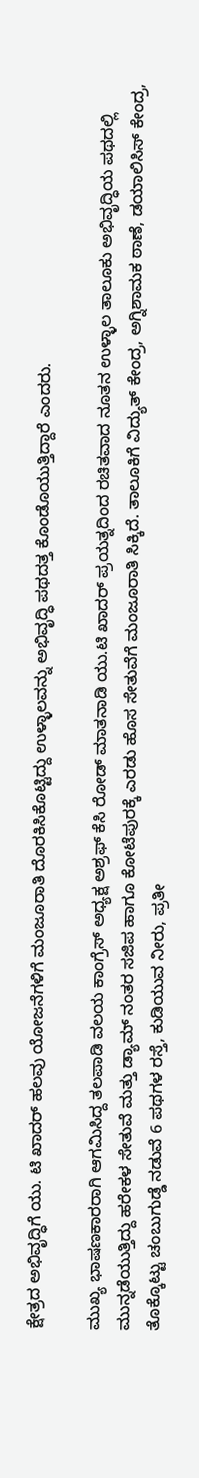ಕ್ಷೇತ್ರದ ಅಭಿವೃದ್ಧಿಗೆ ಯು. ಟಿ ಖಾದರ್ ಹಲವು ಯೋಜನೆಗಳಿಗೆ ಮಂಜೂರಾತಿ ದೊರಕಿಸಿಕೊಟ್ಟಿದ್ದು ಉಳ್ಳಾಲವನ್ನು ಅಭಿವೃದ್ಧಿ ಪಥದತ್ತ ಕೊಂಡೊಯುತ್ತಿದ್ದಾರೆ ಎಂದರು.

ಮುಖ್ಯ ಭಾಷಣಕಾರರಾಗಿ ಆಗಮಿಸಿದ್ದ ತಲಪಾಡಿ ವಲಯ ಕಾಂಗ್ರೆಸ್ ಅಧ್ಯಕ್ಷ ಅಶ್ರಫ್ ಕೆಸಿ ರೋಡ್ ಮಾತನಾಡಿ ಯು.ಟಿ ಖಾದರ್ ಪ್ರಯತ್ನದಿಂದ ರಚಿತವಾದ ನೂತನ ಉಳ್ಳಾಲ ತಾಲೂಕು ಅಭಿವೃದ್ಧಿಯ ಪಥದಲ್ಲಿ ಮುನ್ನಡೆಯುತ್ತಿದ್ದು ಹರೇಕಳ ಸೇತುವೆ ಮತ್ತು ಡ್ಯಾಮ್ ನಂತರ ಸಜಿಪ ಹಾಗೂ ಕೋಟೆಪುರಕ್ಕೆ ಎರಡು ಹೊಸ ಸೇತುವೆಗೆ ಮಂಜೂರಾತಿ ಸಿಕ್ಕಿದೆ. ತಾಲೂಕಿಗೆ ವಿದ್ಯುತ್ ಕೇಂದ್ರ, ಅಗ್ನಿಶಾಮಕ ಠಾಣೆ, ಡಯಾಲಿಸಿಸ್ ಕೇಂದ್ರ, ತೊಕ್ಕೊಟ್ಟು ಚಂಬುಗುಡ್ಡೆ ನಡುವೆ 6 ಪಥಗಳ ರಸ್ತೆ, ಕುಡಿಯುವ ನೀರು, ಪ್ರತೀ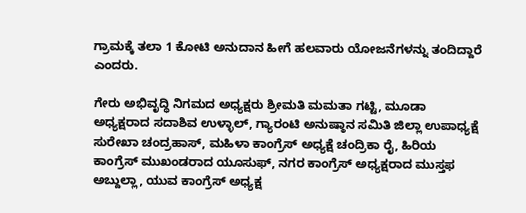ಗ್ರಾಮಕ್ಕೆ ತಲಾ 1 ಕೋಟಿ ಅನುದಾನ ಹೀಗೆ ಹಲವಾರು ಯೋಜನೆಗಳನ್ನು ತಂದಿದ್ದಾರೆ ಎಂದರು.

ಗೇರು ಅಭಿವೃದ್ಧಿ ನಿಗಮದ ಅಧ್ಯಕ್ಷರು ಶ್ರೀಮತಿ ಮಮತಾ ಗಟ್ಟಿ, ಮೂಡಾ ಅಧ್ಯಕ್ಷರಾದ ಸದಾಶಿವ ಉಳ್ಳಾಲ್, ಗ್ಯಾರಂಟಿ ಅನುಷ್ಠಾನ ಸಮಿತಿ ಜಿಲ್ಲಾ ಉಪಾಧ್ಯಕ್ಷೆ ಸುರೇಖಾ ಚಂದ್ರಹಾಸ್, ಮಹಿಳಾ ಕಾಂಗ್ರೆಸ್ ಅಧ್ಯಕ್ಷೆ ಚಂದ್ರಿಕಾ ರೈ, ಹಿರಿಯ ಕಾಂಗ್ರೆಸ್ ಮುಖಂಡರಾದ ಯೂಸುಫ್, ನಗರ ಕಾಂಗ್ರೆಸ್ ಅಧ್ಯಕ್ಷರಾದ ಮುಸ್ತಫ ಅಬ್ದುಲ್ಲಾ, ಯುವ ಕಾಂಗ್ರೆಸ್ ಅಧ್ಯಕ್ಷ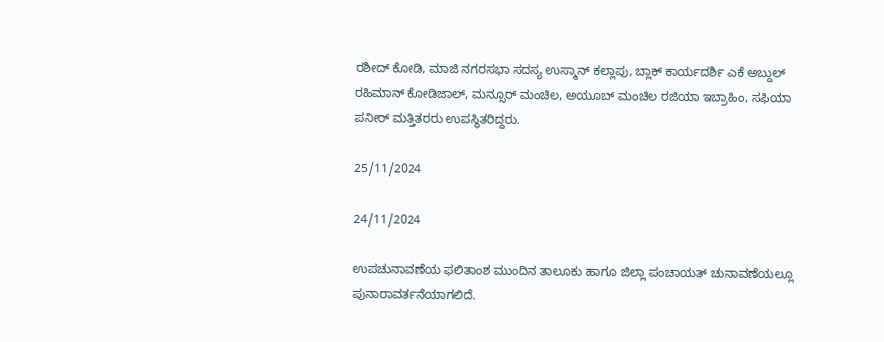ರಶೀದ್ ಕೋಡಿ, ಮಾಜಿ ನಗರಸಭಾ ಸದಸ್ಯ ಉಸ್ಮಾನ್ ಕಲ್ಲಾಪು, ಬ್ಲಾಕ್ ಕಾರ್ಯದರ್ಶಿ ಎಕೆ ಅಬ್ದುಲ್ ರಹಿಮಾನ್ ಕೋಡಿಜಾಲ್, ಮನ್ಸೂರ್ ಮಂಚಿಲ, ಅಯೂಬ್ ಮಂಚಿಲ ರಜಿಯಾ ಇಬ್ರಾಹಿಂ, ಸಫಿಯಾ ಪನೀರ್ ಮತ್ತಿತರರು ಉಪಸ್ಥಿತರಿದ್ದರು.

25/11/2024

24/11/2024

ಉಪಚುನಾವಣೆಯ ಫಲಿತಾಂಶ ಮುಂದಿನ ತಾಲೂಕು ಹಾಗೂ ಜಿಲ್ಲಾ ಪಂಚಾಯತ್ ಚುನಾವಣೆಯಲ್ಲೂ ಪುನಾರಾವರ್ತನೆಯಾಗಲಿದೆ.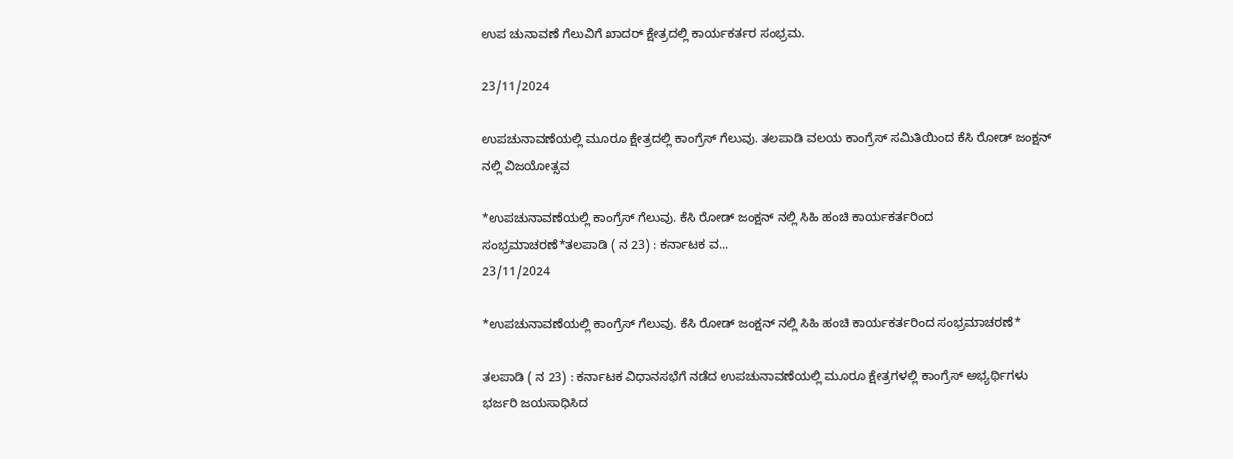ಉಪ ಚುನಾವಣೆ ಗೆಲುವಿಗೆ ಖಾದರ್ ಕ್ಷೇತ್ರದಲ್ಲಿ ಕಾರ್ಯಕರ್ತರ ಸಂಭ್ರಮ.

23/11/2024

ಉಪಚುನಾವಣೆಯಲ್ಲಿ ಮೂರೂ ಕ್ಷೇತ್ರದಲ್ಲಿ ಕಾಂಗ್ರೆಸ್ ಗೆಲುವು. ತಲಪಾಡಿ ವಲಯ ಕಾಂಗ್ರೆಸ್ ಸಮಿತಿಯಿಂದ ಕೆಸಿ ರೋಡ್ ಜಂಕ್ಷನ್ ನಲ್ಲಿ ವಿಜಯೋತ್ಸವ

*ಉಪಚುನಾವಣೆಯಲ್ಲಿ ಕಾಂಗ್ರೆಸ್ ಗೆಲುವು. ಕೆಸಿ ರೋಡ್ ಜಂಕ್ಷನ್ ನಲ್ಲಿ ಸಿಹಿ ಹಂಚಿ ಕಾರ್ಯಕರ್ತರಿಂದ ಸಂಭ್ರಮಾಚರಣೆ*ತಲಪಾಡಿ ( ನ 23) : ಕರ್ನಾಟಕ ವ...
23/11/2024

*ಉಪಚುನಾವಣೆಯಲ್ಲಿ ಕಾಂಗ್ರೆಸ್ ಗೆಲುವು. ಕೆಸಿ ರೋಡ್ ಜಂಕ್ಷನ್ ನಲ್ಲಿ ಸಿಹಿ ಹಂಚಿ ಕಾರ್ಯಕರ್ತರಿಂದ ಸಂಭ್ರಮಾಚರಣೆ*

ತಲಪಾಡಿ ( ನ 23) : ಕರ್ನಾಟಕ ವಿಧಾನಸಭೆಗೆ ನಡೆದ ಉಪಚುನಾವಣೆಯಲ್ಲಿ ಮೂರೂ ಕ್ಷೇತ್ರಗಳಲ್ಲಿ ಕಾಂಗ್ರೆಸ್ ಅಭ್ಯರ್ಥಿಗಳು ಭರ್ಜರಿ ಜಯಸಾಧಿಸಿದ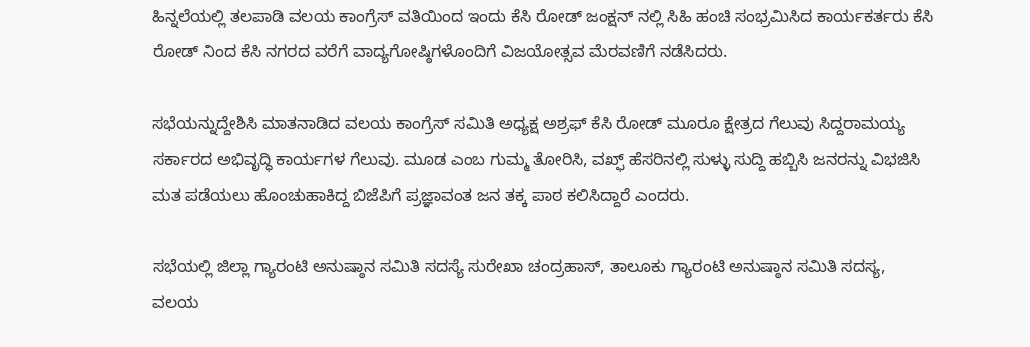ಹಿನ್ನಲೆಯಲ್ಲಿ ತಲಪಾಡಿ ವಲಯ ಕಾಂಗ್ರೆಸ್ ವತಿಯಿಂದ ಇಂದು ಕೆಸಿ ರೋಡ್ ಜಂಕ್ಷನ್ ನಲ್ಲಿ ಸಿಹಿ ಹಂಚಿ ಸಂಭ್ರಮಿಸಿದ ಕಾರ್ಯಕರ್ತರು ಕೆಸಿ ರೋಡ್ ನಿಂದ ಕೆಸಿ ನಗರದ ವರೆಗೆ ವಾದ್ಯಗೋಷ್ಠಿಗಳೊಂದಿಗೆ ವಿಜಯೋತ್ಸವ ಮೆರವಣಿಗೆ ನಡೆಸಿದರು.

ಸಭೆಯನ್ನುದ್ದೇಶಿಸಿ ಮಾತನಾಡಿದ ವಲಯ ಕಾಂಗ್ರೆಸ್ ಸಮಿತಿ ಅಧ್ಯಕ್ಷ ಅಶ್ರಫ್ ಕೆಸಿ ರೋಡ್ ಮೂರೂ ಕ್ಷೇತ್ರದ ಗೆಲುವು ಸಿದ್ದರಾಮಯ್ಯ ಸರ್ಕಾರದ ಅಭಿವೃದ್ಧಿ ಕಾರ್ಯಗಳ ಗೆಲುವು. ಮೂಡ ಎಂಬ ಗುಮ್ಮ ತೋರಿಸಿ, ವಖ್ಫ್ ಹೆಸರಿನಲ್ಲಿ ಸುಳ್ಳು ಸುದ್ದಿ ಹಬ್ಬಿಸಿ ಜನರನ್ನು ವಿಭಜಿಸಿ ಮತ ಪಡೆಯಲು ಹೊಂಚುಹಾಕಿದ್ದ ಬಿಜೆಪಿಗೆ ಪ್ರಜ್ಞಾವಂತ ಜನ ತಕ್ಕ ಪಾಠ ಕಲಿಸಿದ್ದಾರೆ ಎಂದರು.

ಸಭೆಯಲ್ಲಿ ಜಿಲ್ಲಾ ಗ್ಯಾರಂಟಿ ಅನುಷ್ಠಾನ ಸಮಿತಿ ಸದಸ್ಯೆ ಸುರೇಖಾ ಚಂದ್ರಹಾಸ್, ತಾಲೂಕು ಗ್ಯಾರಂಟಿ ಅನುಷ್ಠಾನ ಸಮಿತಿ ಸದಸ್ಯ, ವಲಯ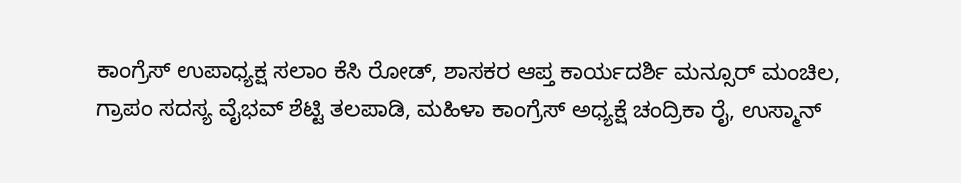ಕಾಂಗ್ರೆಸ್ ಉಪಾಧ್ಯಕ್ಷ ಸಲಾಂ ಕೆಸಿ ರೋಡ್, ಶಾಸಕರ ಆಪ್ತ ಕಾರ್ಯದರ್ಶಿ ಮನ್ಸೂರ್ ಮಂಚಿಲ, ಗ್ರಾಪಂ ಸದಸ್ಯ ವೈಭವ್ ಶೆಟ್ಟಿ ತಲಪಾಡಿ, ಮಹಿಳಾ ಕಾಂಗ್ರೆಸ್ ಅಧ್ಯಕ್ಷೆ ಚಂದ್ರಿಕಾ ರೈ, ಉಸ್ಮಾನ್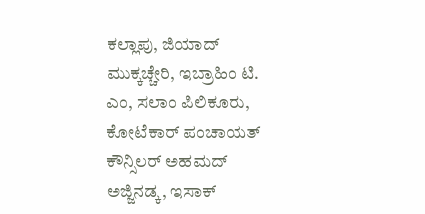ಕಲ್ಲಾಪು, ಜಿಯಾದ್ ಮುಕ್ಕಚ್ಚೇರಿ, ಇಬ್ರಾಹಿಂ ಟಿ. ಎಂ, ಸಲಾಂ ಪಿಲಿಕೂರು, ಕೋಟೆಕಾರ್ ಪಂಚಾಯತ್ ಕೌನ್ಸಿಲರ್ ಅಹಮದ್ ಅಜ್ಜಿನಡ್ಕ, ಇಸಾಕ್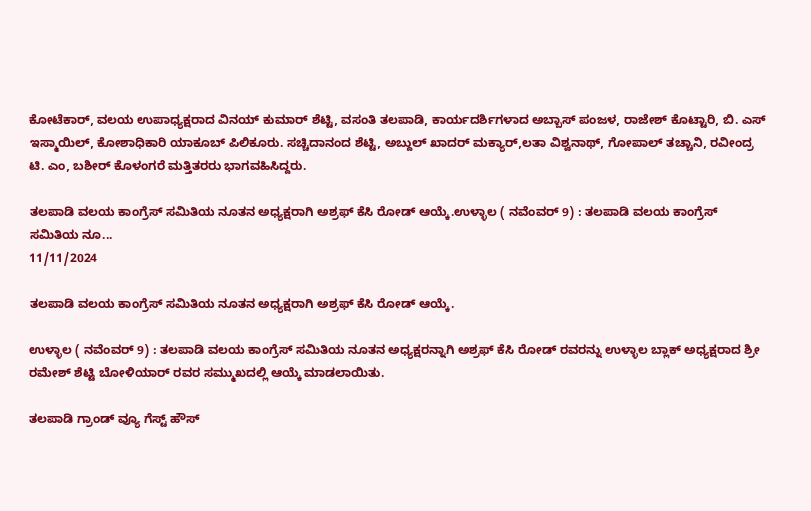ಕೋಟೆಕಾರ್, ವಲಯ ಉಪಾಧ್ಯಕ್ಷರಾದ ವಿನಯ್ ಕುಮಾರ್ ಶೆಟ್ಟಿ, ವಸಂತಿ ತಲಪಾಡಿ, ಕಾರ್ಯದರ್ಶಿಗಳಾದ ಅಬ್ಬಾಸ್ ಪಂಜಳ, ರಾಜೇಶ್ ಕೊಟ್ಟಾರಿ, ಬಿ. ಎಸ್ ಇಸ್ಮಾಯಿಲ್, ಕೋಶಾಧಿಕಾರಿ ಯಾಕೂಬ್ ಪಿಲಿಕೂರು. ಸಚ್ಚಿದಾನಂದ ಶೆಟ್ಟಿ, ಅಬ್ದುಲ್ ಖಾದರ್ ಮಕ್ಯಾರ್,ಲತಾ ವಿಶ್ವನಾಥ್, ಗೋಪಾಲ್ ತಚ್ಚಾನಿ, ರವೀಂದ್ರ ಟಿ. ಎಂ, ಬಶೀರ್ ಕೊಳಂಗರೆ ಮತ್ತಿತರರು ಭಾಗವಹಿಸಿದ್ದರು.

ತಲಪಾಡಿ ವಲಯ ಕಾಂಗ್ರೆಸ್ ಸಮಿತಿಯ ನೂತನ ಅಧ್ಯಕ್ಷರಾಗಿ ಅಶ್ರಫ್ ಕೆಸಿ ರೋಡ್ ಆಯ್ಕೆ.ಉಳ್ಳಾಲ ( ನವೆಂವರ್ 9) : ತಲಪಾಡಿ ವಲಯ ಕಾಂಗ್ರೆಸ್ ಸಮಿತಿಯ ನೂ...
11/11/2024

ತಲಪಾಡಿ ವಲಯ ಕಾಂಗ್ರೆಸ್ ಸಮಿತಿಯ ನೂತನ ಅಧ್ಯಕ್ಷರಾಗಿ ಅಶ್ರಫ್ ಕೆಸಿ ರೋಡ್ ಆಯ್ಕೆ.

ಉಳ್ಳಾಲ ( ನವೆಂವರ್ 9) : ತಲಪಾಡಿ ವಲಯ ಕಾಂಗ್ರೆಸ್ ಸಮಿತಿಯ ನೂತನ ಅಧ್ಯಕ್ಷರನ್ನಾಗಿ ಅಶ್ರಫ್ ಕೆಸಿ ರೋಡ್ ರವರನ್ನು ಉಳ್ಳಾಲ ಬ್ಲಾಕ್ ಅಧ್ಯಕ್ಷರಾದ ಶ್ರೀ ರಮೇಶ್ ಶೆಟ್ಟಿ ಬೋಳಿಯಾರ್ ರವರ ಸಮ್ಮುಖದಲ್ಲಿ ಆಯ್ಕೆ ಮಾಡಲಾಯಿತು.

ತಲಪಾಡಿ ಗ್ರಾಂಡ್ ವ್ಯೂ ಗೆಸ್ಟ್ ಹೌಸ್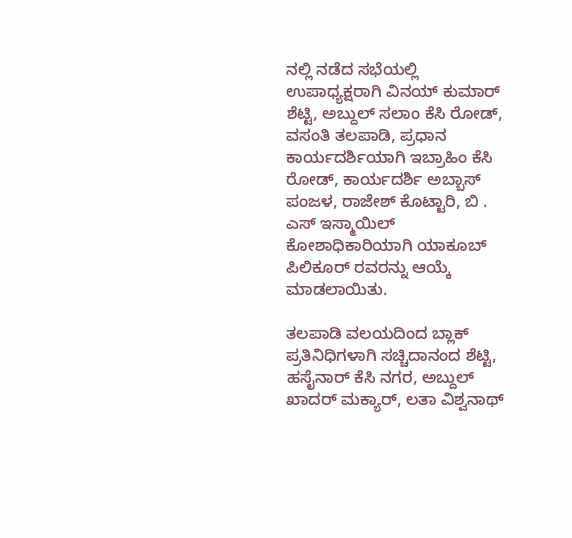ನಲ್ಲಿ ನಡೆದ ಸಭೆಯಲ್ಲಿ ಉಪಾಧ್ಯಕ್ಷರಾಗಿ ವಿನಯ್ ಕುಮಾರ್ ಶೆಟ್ಟಿ, ಅಬ್ದುಲ್ ಸಲಾಂ ಕೆಸಿ ರೋಡ್, ವಸಂತಿ ತಲಪಾಡಿ, ಪ್ರಧಾನ ಕಾರ್ಯದರ್ಶಿಯಾಗಿ ಇಬ್ರಾಹಿಂ ಕೆಸಿ ರೋಡ್, ಕಾರ್ಯದರ್ಶಿ ಅಬ್ಬಾಸ್ ಪಂಜಳ, ರಾಜೇಶ್ ಕೊಟ್ಟಾರಿ, ಬಿ . ಎಸ್ ಇಸ್ಮಾಯಿಲ್ ಕೋಶಾಧಿಕಾರಿಯಾಗಿ ಯಾಕೂಬ್ ಪಿಲಿಕೂರ್ ರವರನ್ನು ಆಯ್ಕೆ ಮಾಡಲಾಯಿತು.

ತಲಪಾಡಿ ವಲಯದಿಂದ ಬ್ಲಾಕ್ ಪ್ರತಿನಿಧಿಗಳಾಗಿ ಸಚ್ಚಿದಾನಂದ ಶೆಟ್ಟಿ, ಹಸೈನಾರ್ ಕೆಸಿ ನಗರ, ಅಬ್ದುಲ್ ಖಾದರ್ ಮಕ್ಯಾರ್, ಲತಾ ವಿಶ್ವನಾಥ್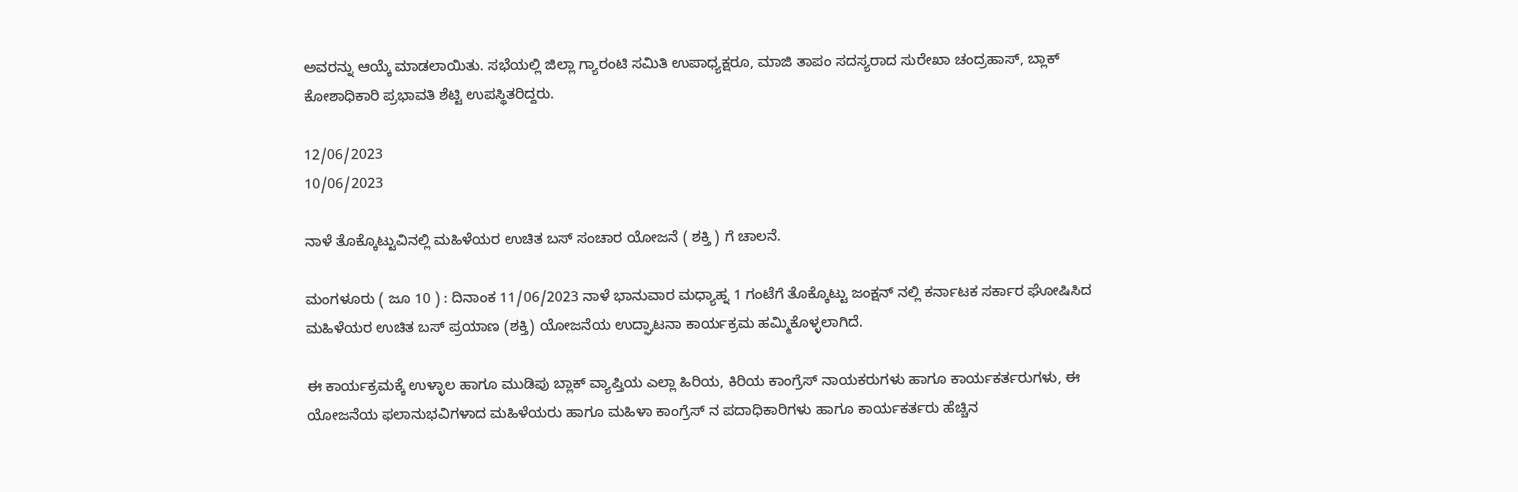ಅವರನ್ನು ಆಯ್ಕೆ ಮಾಡಲಾಯಿತು. ಸಭೆಯಲ್ಲಿ ಜಿಲ್ಲಾ ಗ್ಯಾರಂಟಿ ಸಮಿತಿ ಉಪಾಧ್ಯಕ್ಷರೂ, ಮಾಜಿ ತಾಪಂ ಸದಸ್ಯರಾದ ಸುರೇಖಾ ಚಂದ್ರಹಾಸ್, ಬ್ಲಾಕ್ ಕೋಶಾಧಿಕಾರಿ ಪ್ರಭಾವತಿ ಶೆಟ್ಟಿ ಉಪಸ್ಥಿತರಿದ್ದರು.

12/06/2023
10/06/2023

ನಾಳೆ ತೊಕ್ಕೊಟ್ಟುವಿನಲ್ಲಿ ಮಹಿಳೆಯರ ಉಚಿತ ಬಸ್ ಸಂಚಾರ ಯೋಜನೆ ( ಶಕ್ತಿ ) ಗೆ ಚಾಲನೆ.

ಮಂಗಳೂರು ( ಜೂ 10 ) : ದಿನಾಂಕ 11/06/2023 ನಾಳೆ ಭಾನುವಾರ ಮಧ್ಯಾಹ್ನ 1 ಗಂಟೆಗೆ ತೊಕ್ಕೊಟ್ಟು ಜಂಕ್ಷನ್ ನಲ್ಲಿ ಕರ್ನಾಟಕ ಸರ್ಕಾರ ಘೋಷಿಸಿದ ಮಹಿಳೆಯರ ಉಚಿತ ಬಸ್ ಪ್ರಯಾಣ (ಶಕ್ತಿ) ಯೋಜನೆಯ ಉದ್ಘಾಟನಾ ಕಾರ್ಯಕ್ರಮ ಹಮ್ಮಿಕೊಳ್ಳಲಾಗಿದೆ.

ಈ ಕಾರ್ಯಕ್ರಮಕ್ಕೆ ಉಳ್ಳಾಲ ಹಾಗೂ ಮುಡಿಪು ಬ್ಲಾಕ್ ವ್ಯಾಪ್ತಿಯ ಎಲ್ಲಾ ಹಿರಿಯ, ಕಿರಿಯ ಕಾಂಗ್ರೆಸ್ ನಾಯಕರುಗಳು ಹಾಗೂ ಕಾರ್ಯಕರ್ತರುಗಳು, ಈ ಯೋಜನೆಯ ಫಲಾನುಭವಿಗಳಾದ ಮಹಿಳೆಯರು ಹಾಗೂ ಮಹಿಳಾ ಕಾಂಗ್ರೆಸ್ ನ ಪದಾಧಿಕಾರಿಗಳು ಹಾಗೂ ಕಾರ್ಯಕರ್ತರು ಹೆಚ್ಚಿನ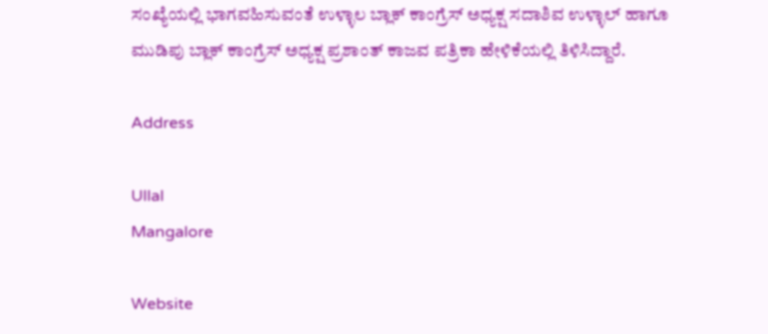ಸಂಖ್ಯೆಯಲ್ಲಿ ಭಾಗವಹಿಸುವಂತೆ ಉಳ್ಳಾಲ ಬ್ಲಾಕ್ ಕಾಂಗ್ರೆಸ್ ಅಧ್ಯಕ್ಷ ಸದಾಶಿವ ಉಳ್ಳಾಲ್ ಹಾಗೂ ಮುಡಿಪು ಬ್ಲಾಕ್ ಕಾಂಗ್ರೆಸ್ ಅಧ್ಯಕ್ಷ ಪ್ರಶಾಂತ್ ಕಾಜವ ಪತ್ರಿಕಾ ಹೇಳಿಕೆಯಲ್ಲಿ ತಿಳಿಸಿದ್ದಾರೆ.

Address

Ullal
Mangalore

Website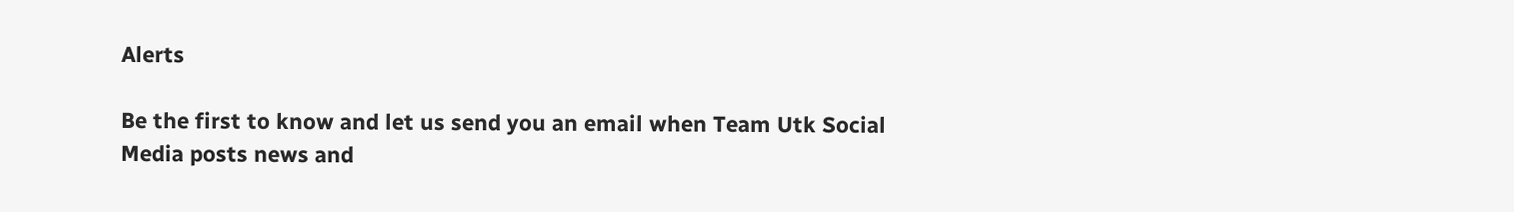Alerts

Be the first to know and let us send you an email when Team Utk Social Media posts news and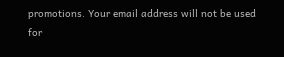promotions. Your email address will not be used for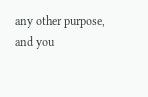any other purpose, and you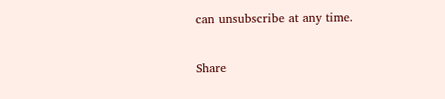can unsubscribe at any time.

Share